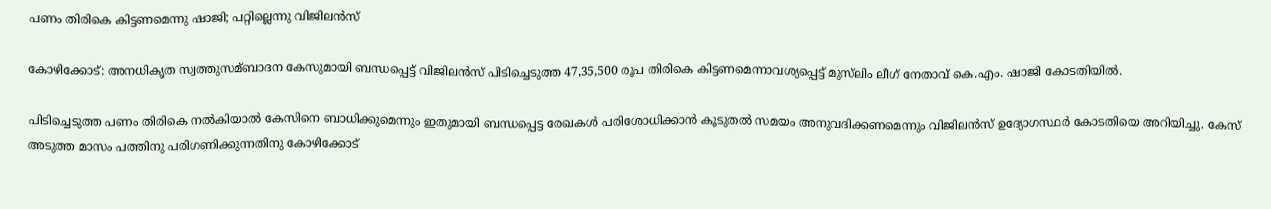പണം തിരികെ കിട്ടണമെന്നു ഷാജി; പറ്റില്ലെന്നു വിജിലന്‍സ്

കോഴിക്കോട്: അനധികൃത സ്വത്തുസമ്ബാദന കേസുമായി ബന്ധപ്പെട്ട് വിജിലന്‍സ് പിടിച്ചെടുത്ത 47,35,500 രൂപ തിരികെ കിട്ടണമെന്നാവശ്യപ്പെട്ട് മുസ്‌ലിം ലീഗ് നേതാവ് കെ.എം. ഷാജി കോടതിയില്‍.

പിടിച്ചെടുത്ത പണം തിരികെ നല്‍കിയാല്‍ കേസിനെ ബാധിക്കുമെന്നും ഇതുമായി ബന്ധപ്പെട്ട രേഖകള്‍ പരിശോധിക്കാന്‍ കൂടുതല്‍ സമയം അനുവദിക്കണമെന്നും വിജിലന്‍സ് ഉദ്യോഗസ്ഥര്‍ കോടതിയെ അറിയിച്ചു. കേസ് അടുത്ത മാസം പത്തിനു പരിഗണിക്കുന്നതിനു കോഴിക്കോട്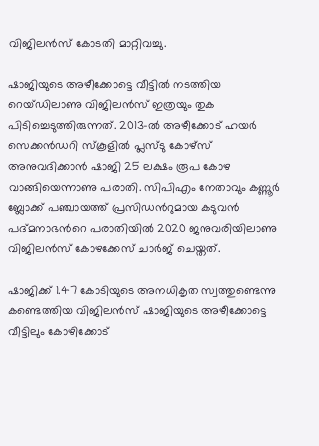വിജിലന്‍സ് കോടതി മാറ്റിവച്ചു.

ഷാജിയുടെ അഴീക്കോട്ടെ വീട്ടില്‍ നടത്തിയ റെയ്ഡിലാണു വിജിലന്‍സ് ഇത്രയും തുക പിടിച്ചെടുത്തിരുന്നത്. 2013-ല്‍ അഴീക്കോട് ഹയര്‍ സെക്കന്‍ഡറി സ്‌കൂളില്‍ പ്ലസ്ടു കോഴ്‌സ് അനുവദിക്കാന്‍ ഷാജി 25 ലക്ഷം രൂപ കോഴ വാങ്ങിയെന്നാണു പരാതി. സിപിഎം നേതാവും കണ്ണൂര്‍ ബ്ലോക്ക് പഞ്ചായത്ത് പ്രസിഡന്‍റുമായ കടുവന്‍ പദ്മനാഭന്‍റെ പരാതിയില്‍ 2020 ജനുവരിയിലാണു വിജിലന്‍സ് കോഴക്കേസ് ചാര്‍ജ് ചെയ്തത്.

ഷാജിക്ക് 1.47 കോടിയുടെ അനധികൃത സ്വത്തുണ്ടെന്നു കണ്ടെത്തിയ വിജിലന്‍സ് ഷാജിയുടെ അഴീക്കോട്ടെ വീട്ടിലും കോഴിക്കോട്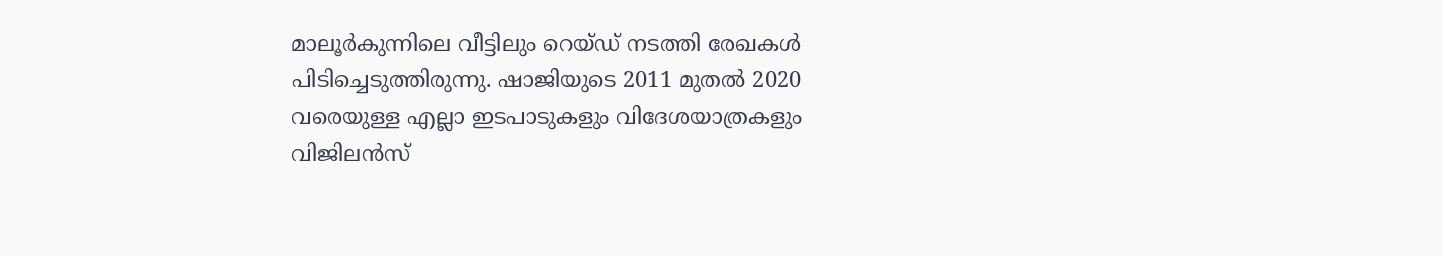മാലൂര്‍കുന്നിലെ വീട്ടിലും റെയ്ഡ് നടത്തി രേഖകള്‍ പിടിച്ചെടുത്തിരുന്നു. ഷാജിയുടെ 2011 മുതല്‍ 2020 വരെയുള്ള എല്ലാ ഇടപാടുകളും വിദേശയാത്രകളും വിജിലന്‍സ്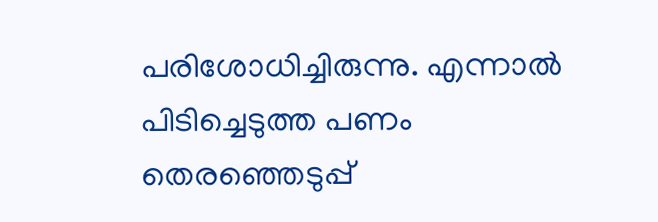പരിശോധിച്ചിരുന്നു. എന്നാല്‍ പിടിച്ചെടുത്ത പണം തെരഞ്ഞെടുപ്പ്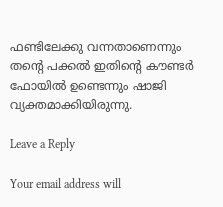ഫണ്ടിലേക്കു വന്നതാണെന്നും തന്‍റെ പക്കല്‍ ഇതിന്‍റെ കൗണ്ടര്‍ ഫോയില്‍ ഉണ്ടെന്നും ഷാജി വ്യക്തമാക്കിയിരുന്നു.

Leave a Reply

Your email address will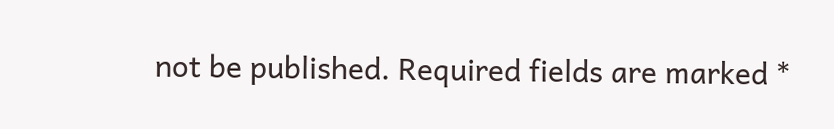not be published. Required fields are marked *